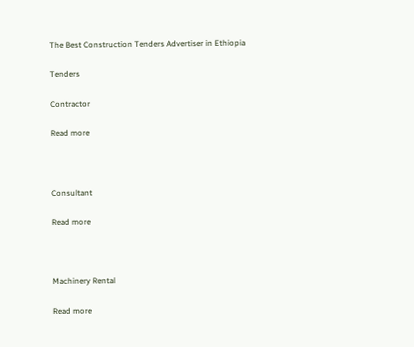The Best Construction Tenders Advertiser in Ethiopia

Tenders

Contractor

Read more



Consultant

Read more



Machinery Rental

Read more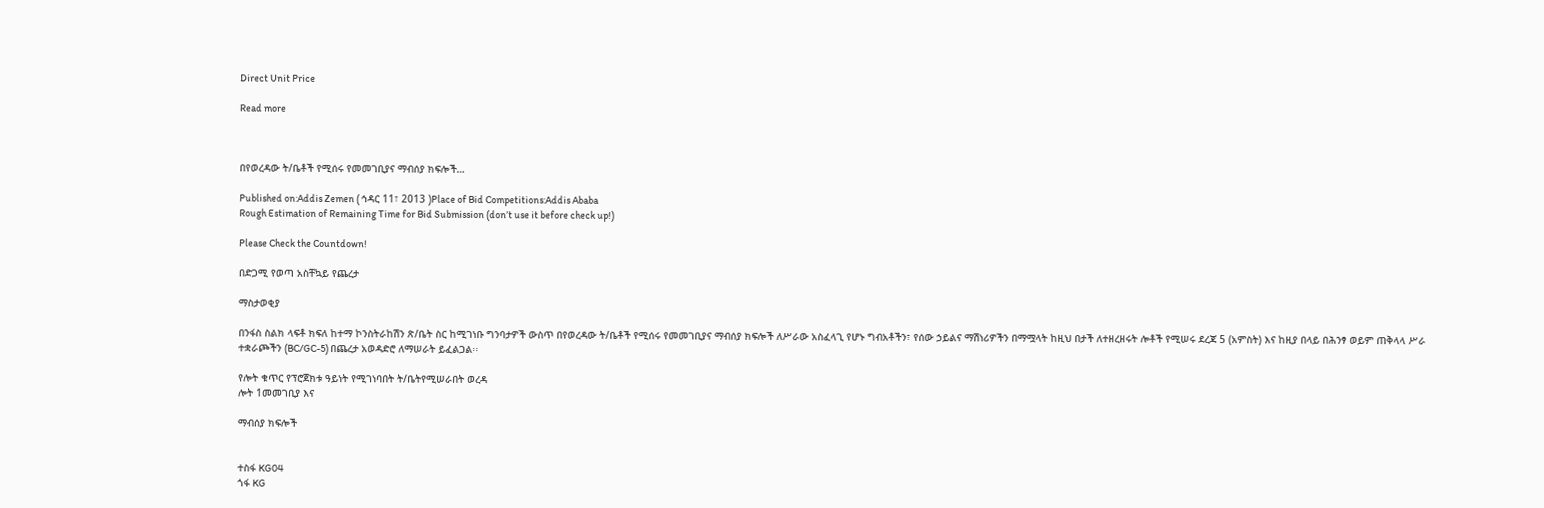Direct Unit Price

Read more



በየወረዳው ት/ቤቶች የሚሰሩ የመመገቢያና ማብሰያ ክፍሎች…

Published on:Addis Zemen ( ኅዳር 11፣ 2013 )Place of Bid Competitions:Addis Ababa
Rough Estimation of Remaining Time for Bid Submission (don’t use it before check up!)

Please Check the Countdown!

በድጋሚ የወጣ አስቸኳይ የጨረታ

ማስታወቂያ

በንፋስ ስልክ ላፍቶ ክፍለ ከተማ ኮንስትራከሽን ጽ/ቤት ስር ከሚገነቡ ግንባታዎች ውስጥ በየወረዳው ት/ቤቶች የሚሰሩ የመመገቢያና ማብሰያ ክፍሎች ለሥራው አስፈላጊ የሆኑ ግብአቶችን፣ የሰው ኃይልና ማሽነሪዎችን በማሟላት ከዚህ በታች ለተዘረዘሩት ሎቶች የሚሠሩ ደረጃ 5 (አምስት) እና ከዚያ በላይ በሕንፃ ወይም ጠቅላላ ሥራ ተቋራጮችን (BC/GC-5) በጨረታ አወዳድሮ ለማሠራት ይፈልጋል፡፡

የሎት ቁጥር የፕሮጀክቱ ዓይነት የሚገነባበት ት/ቤትየሚሠራበት ወረዳ
ሎት 1መመገቢያ እና

ማብሰያ ክፍሎች


ተስፋ KG04
ጎፋ KG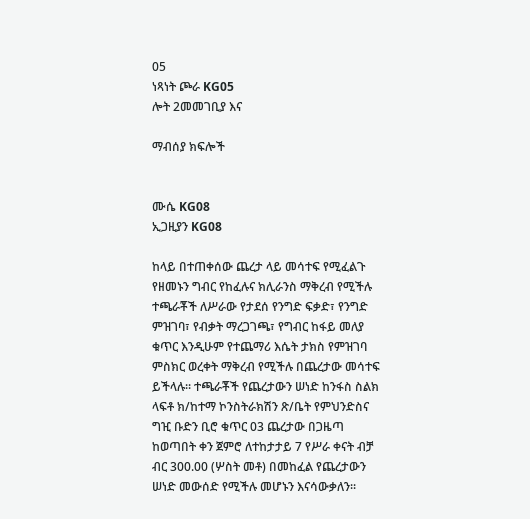05
ነጻነት ጮራ KG05
ሎት 2መመገቢያ እና

ማብሰያ ክፍሎች


ሙሴ KG08
ኢጋዚያን KG08

ከላይ በተጠቀሰው ጨረታ ላይ መሳተፍ የሚፈልጉ የዘመኑን ግብር የከፈሉና ክሊራንስ ማቅረብ የሚችሉ ተጫራቾች ለሥራው የታደሰ የንግድ ፍቃድ፣ የንግድ ምዝገባ፣ የብቃት ማረጋገጫ፣ የግብር ከፋይ መለያ ቁጥር እንዲሁም የተጨማሪ እሴት ታክስ የምዝገባ ምስክር ወረቀት ማቅረብ የሚችሉ በጨረታው መሳተፍ ይችላሉ፡፡ ተጫራቾች የጨረታውን ሠነድ ከንፋስ ስልክ ላፍቶ ክ/ከተማ ኮንስትራክሽን ጽ/ቤት የምህንድስና ግዢ ቡድን ቢሮ ቁጥር 03 ጨረታው በጋዜጣ ከወጣበት ቀን ጀምሮ ለተከታታይ 7 የሥራ ቀናት ብቻ ብር 300.00 (ሦስት መቶ) በመከፈል የጨረታውን ሠነድ መውሰድ የሚችሉ መሆኑን እናሳውቃለን፡፡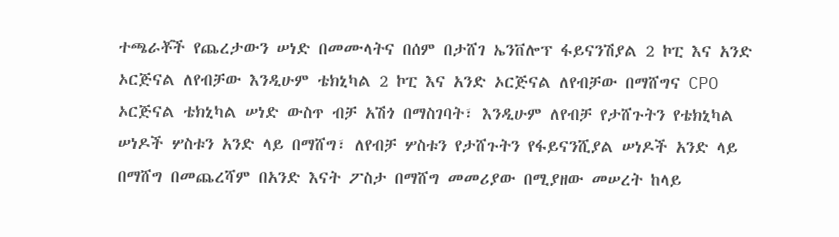ተጫራቾች የጨረታውን ሠነድ በመሙላትና በሰም በታሸገ ኤንቨሎፕ ፋይናንሽያል 2 ኮፒ እና አንድ ኦርጅናል ለየብቻው እንዲሁም ቴክኒካል 2 ኮፒ እና አንድ ኦርጅናል ለየብቻው በማሸግና CPO ኦርጅናል ቴክኒካል ሠነድ ውስጥ ብቻ አሽጎ በማስገባት፣ እንዲሁም ለየብቻ የታሸጉትን የቴክኒካል ሠነዶች ሦስቱን አንድ ላይ በማሸግ፣ ለየብቻ ሦስቱን የታሸጉትን የፋይናንሺያል ሠነዶች አንድ ላይ በማሸግ በመጨረሻም በአንድ እናት ፖስታ በማሸግ መመሪያው በሚያዘው መሠረት ከላይ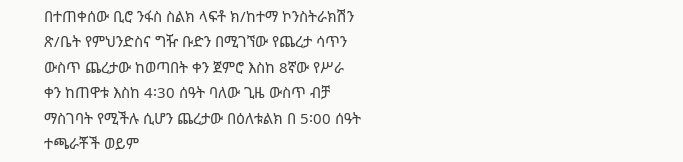በተጠቀሰው ቢሮ ንፋስ ስልክ ላፍቶ ክ/ከተማ ኮንስትራክሽን ጽ/ቤት የምህንድስና ግዥ ቡድን በሚገኘው የጨረታ ሳጥን ውስጥ ጨረታው ከወጣበት ቀን ጀምሮ እስከ 8ኛው የሥራ ቀን ከጠዋቱ እስከ 4፡30 ሰዓት ባለው ጊዜ ውስጥ ብቻ ማስገባት የሚችሉ ሲሆን ጨረታው በዕለቱልክ በ 5፡00 ሰዓት ተጫራቾች ወይም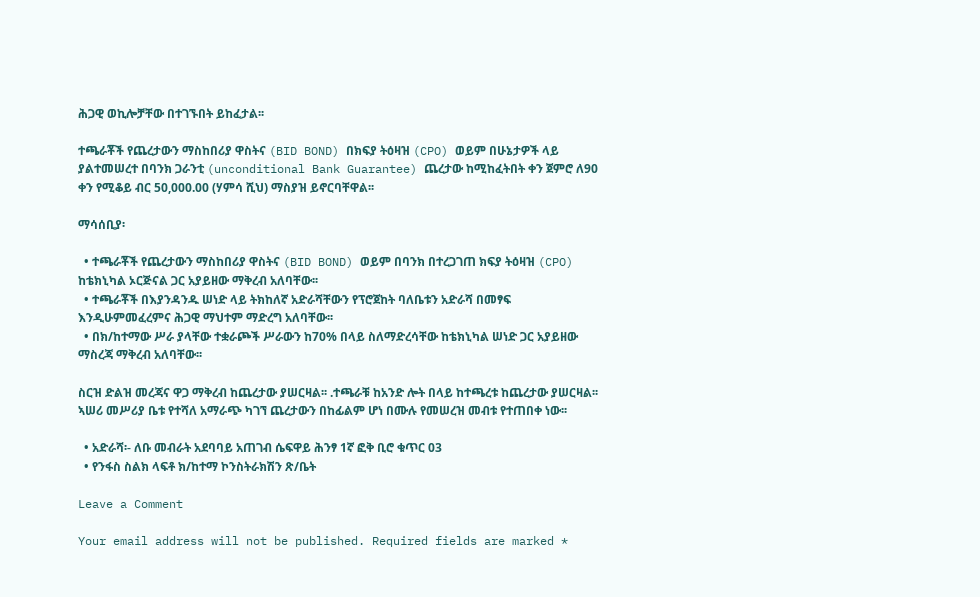ሕጋዊ ወኪሎቻቸው በተገኙበት ይከፈታል፡፡

ተጫራቾች የጨረታውን ማስከበሪያ ዋስትና (BID BOND) በክፍያ ትዕዛዝ (CPO) ወይም በሁኔታዎች ላይ ያልተመሠረተ በባንክ ጋራንቲ (unconditional Bank Guarantee) ጨረታው ከሚከፈትበት ቀን ጀምሮ ለ90 ቀን የሚቆይ ብር 50,000.00 (ሃምሳ ሺህ) ማስያዝ ይኖርባቸዋል፡፡

ማሳሰቢያ፡

  • ተጫራቾች የጨረታውን ማስከበሪያ ዋስትና (BID BOND) ወይም በባንክ በተረጋገጠ ክፍያ ትዕዛዝ (CPO) ከቴክኒካል ኦርጅናል ጋር አያይዘው ማቅረብ አለባቸው፡፡
  • ተጫራቾች በእያንዳንዱ ሠነድ ላይ ትክከለኛ አድራሻቸውን የፕሮጀከት ባለቤቱን አድራሻ በመፃፍ እንዲሁምመፈረምና ሕጋዊ ማህተም ማድረግ አለባቸው፡፡
  • በክ/ከተማው ሥራ ያላቸው ተቋራጮች ሥራውን ከ70% በላይ ስለማድረሳቸው ከቴክኒካል ሠነድ ጋር አያይዘው ማስረጃ ማቅረብ አለባቸው፡፡

ስርዝ ድልዝ መረጃና ዋጋ ማቅረብ ከጨረታው ያሠርዛል፡፡ .ተጫራቹ ከአንድ ሎት በላይ ከተጫረቱ ከጨረታው ያሠርዛል፡፡ኣሠሪ መሥሪያ ቤቱ የተሻለ አማራጭ ካገኘ ጨረታውን በከፊልም ሆነ በሙሉ የመሠረዝ መብቱ የተጠበቀ ነው፡፡

  • አድራሻ፡- ለቡ መብራት አደባባይ አጠገብ ሴፍዋይ ሕንፃ 1ኛ ፎቅ ቢሮ ቁጥር 03
  • የንፋስ ስልክ ላፍቶ ክ/ከተማ ኮንስትራክሽን ጽ/ቤት

Leave a Comment

Your email address will not be published. Required fields are marked *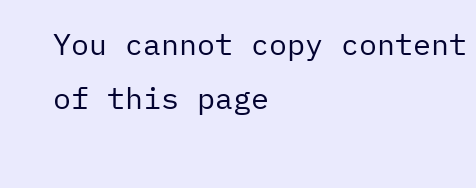You cannot copy content of this page